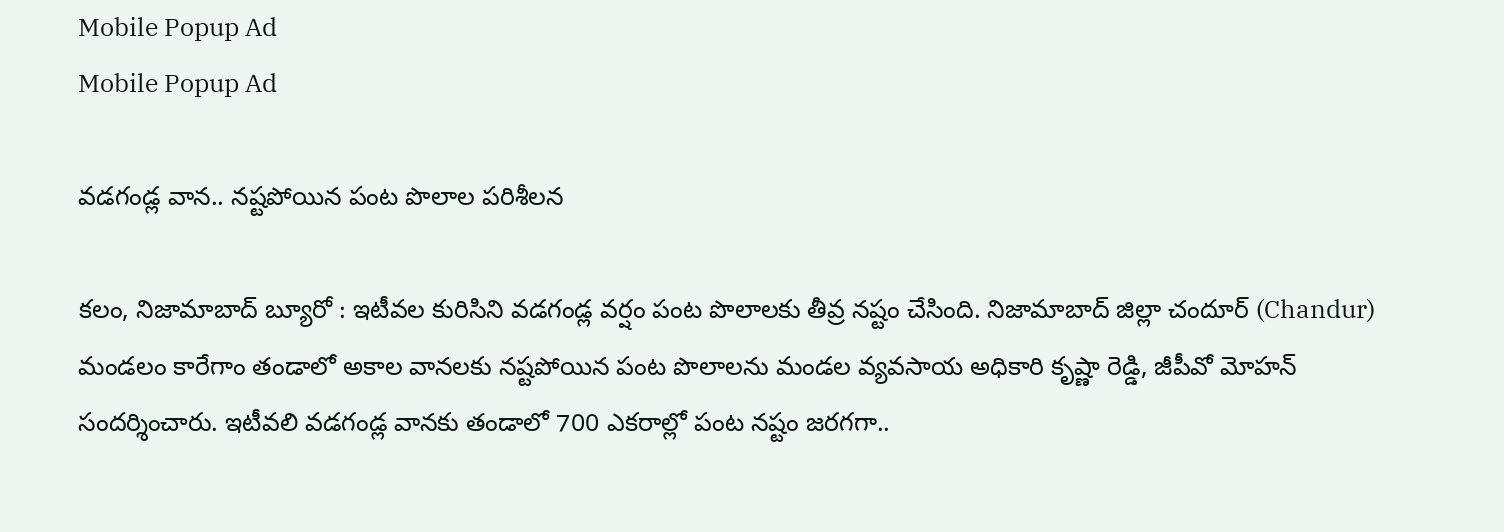Mobile Popup Ad
Mobile Popup Ad

వడగండ్ల వాన‌.. నష్టపోయిన పంట పొలాల పరిశీలన

కలం, నిజామాబాద్ బ్యూరో : ఇటీవ‌ల కురిసిని వ‌డ‌గండ్ల వర్షం పంట పొలాల‌కు తీవ్ర నష్టం చేసింది. నిజామాబాద్ జిల్లా చందూర్ (Chandur) మండలం కారేగాం తండాలో అకాల వాన‌ల‌కు నష్టపోయిన పంట పొలాలను మండల వ్యవసాయ అధికారి కృష్ణా రెడ్డి, జీపీవో మోహన్ సందర్శించారు. ఇటీవలి వడగండ్ల వానకు తండాలో 700 ఎకరాల్లో పంట నష్టం జ‌ర‌గ‌గా..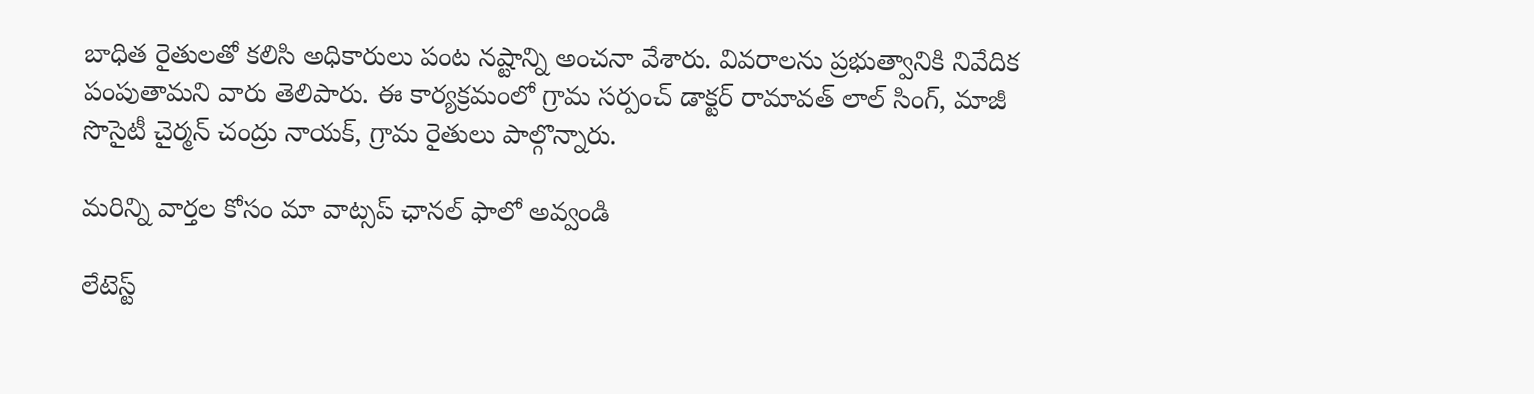బాధిత రైతులతో కలిసి అధికారులు పంట నష్టాన్ని అంచనా వేశారు. వివ‌రాల‌ను ప్రభుత్వానికి నివేదిక పంపుతామని వారు తెలిపారు. ఈ కార్యక్రమంలో గ్రామ సర్పంచ్ డాక్టర్ రామావత్ లాల్ సింగ్, మాజీ సొసైటీ చైర్మన్ చంద్రు నాయక్, గ్రామ రైతులు పాల్గొన్నారు.

మ‌రిన్ని వార్త‌ల కోసం మా వాట్స‌ప్ ఛాన‌ల్ ఫాలో అవ్వండి

లేటెస్ట్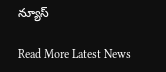న్యూస్‌

Read More Latest News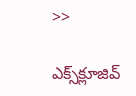>>

ఎక్స్‌క్లూజివ్‌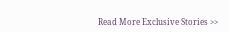Read More Exclusive Stories >>